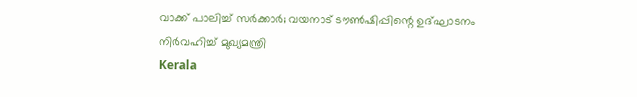വാക്ക് പാലിച്ച് സര്‍ക്കാര്‍; വയനാട് ടൗണ്‍ഷിപ്പിന്റെ ഉദ്ഘാടനം നിര്‍വഹിച്ച് മുഖ്യമന്ത്രി
Kerala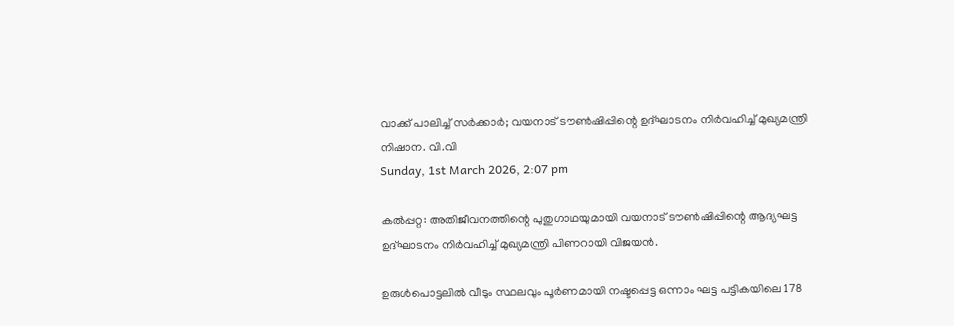വാക്ക് പാലിച്ച് സര്‍ക്കാര്‍; വയനാട് ടൗണ്‍ഷിപ്പിന്റെ ഉദ്ഘാടനം നിര്‍വഹിച്ച് മുഖ്യമന്ത്രി
നിഷാന. വി.വി
Sunday, 1st March 2026, 2:07 pm

കല്‍പ്പറ്റ: അതിജീവനത്തിന്റെ പുതുഗാഥയുമായി വയനാട് ടൗണ്‍ഷിപ്പിന്റെ ആദ്യഘട്ട ഉദ്ഘാടനം നിര്‍വഹിച്ച് മുഖ്യമന്ത്രി പിണറായി വിജയന്‍.

ഉരുള്‍പൊട്ടലില്‍ വീടും സ്ഥലവും പൂര്‍ണമായി നഷ്ടപ്പെട്ട ഒന്നാം ഘട്ട പട്ടികയിലെ 178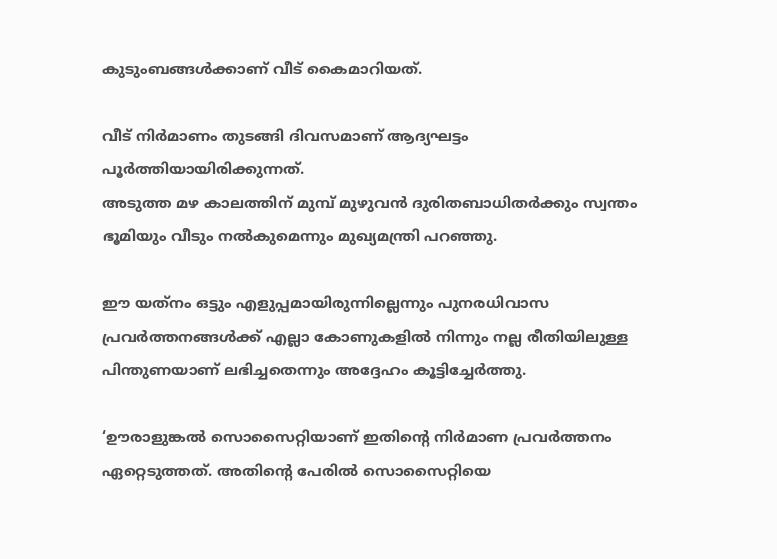കുടുംബങ്ങള്‍ക്കാണ് വീട് കൈമാറിയത്.

വീട് നിര്‍മാണം തുടങ്ങി ദിവസമാണ് ആദ്യഘട്ടം പൂര്‍ത്തിയായിരിക്കുന്നത്.
അടുത്ത മഴ കാലത്തിന് മുമ്പ് മുഴുവന്‍ ദുരിതബാധിതര്‍ക്കും സ്വന്തം ഭൂമിയും വീടും നല്‍കുമെന്നും മുഖ്യമന്ത്രി പറഞ്ഞു.

ഈ യത്‌നം ഒട്ടും എളുപ്പമായിരുന്നില്ലെന്നും പുനരധിവാസ പ്രവര്‍ത്തനങ്ങള്‍ക്ക് എല്ലാ കോണുകളില്‍ നിന്നും നല്ല രീതിയിലുള്ള പിന്തുണയാണ് ലഭിച്ചതെന്നും അദ്ദേഹം കൂട്ടിച്ചേര്‍ത്തു.

‘ഊരാളുങ്കല്‍ സൊസൈറ്റിയാണ് ഇതിന്റെ നിര്‍മാണ പ്രവര്‍ത്തനം ഏറ്റെടുത്തത്. അതിന്റെ പേരില്‍ സൊസൈറ്റിയെ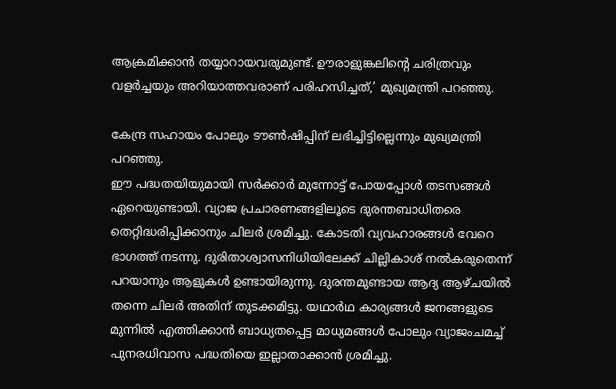ആക്രമിക്കാന്‍ തയ്യാറായവരുമുണ്ട്. ഊരാളുങ്കലിന്റെ ചരിത്രവും വളര്‍ച്ചയും അറിയാത്തവരാണ് പരിഹസിച്ചത്,’ മുഖ്യമന്ത്രി പറഞ്ഞു.

കേന്ദ്ര സഹായം പോലും ടൗണ്‍ഷിപ്പിന് ലഭിച്ചിട്ടില്ലെന്നും മുഖ്യമന്ത്രി പറഞ്ഞു.
ഈ പദ്ധതയിയുമായി സര്‍ക്കാര്‍ മുന്നോട്ട് പോയപ്പോള്‍ തടസങ്ങള്‍ ഏറെയുണ്ടായി. വ്യാജ പ്രചാരണങ്ങളിലൂടെ ദുരന്തബാധിതരെ തെറ്റിദ്ധരിപ്പിക്കാനും ചിലര്‍ ശ്രമിച്ചു. കോടതി വ്യവഹാരങ്ങള്‍ വേറെ ഭാഗത്ത് നടന്നു. ദുരിതാശ്വാസനിധിയിലേക്ക് ചില്ലികാശ് നല്‍കരുതെന്ന് പറയാനും ആളുകള്‍ ഉണ്ടായിരുന്നു. ദുരന്തമുണ്ടായ ആദ്യ ആഴ്ചയില്‍ തന്നെ ചിലര്‍ അതിന് തുടക്കമിട്ടു. യഥാര്‍ഥ കാര്യങ്ങള്‍ ജനങ്ങളുടെ മുന്നില്‍ എത്തിക്കാന്‍ ബാധ്യതപ്പെട്ട മാധ്യമങ്ങള്‍ പോലും വ്യാജംചമച്ച് പുനരധിവാസ പദ്ധതിയെ ഇല്ലാതാക്കാന്‍ ശ്രമിച്ചു.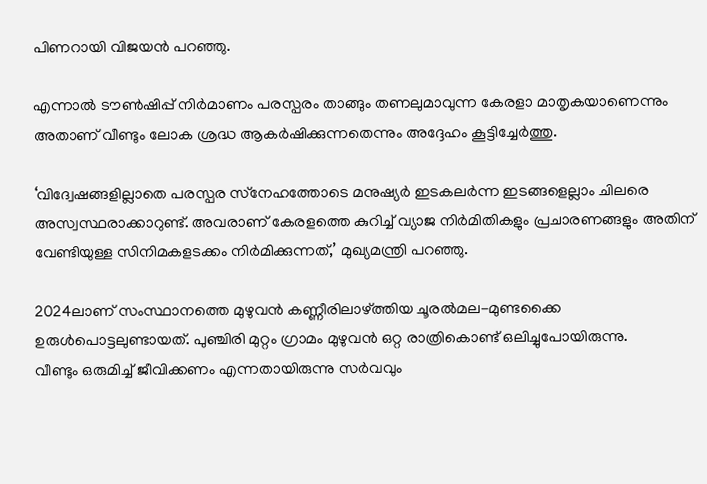പിണറായി വിജയന്‍ പറഞ്ഞു.

എന്നാല്‍ ടൗണ്‍ഷിപ്പ് നിര്‍മാണം പരസ്പരം താങ്ങും തണലുമാവുന്ന കേരളാ മാതൃകയാണെന്നും അതാണ് വീണ്ടും ലോക ശ്രദ്ധ ആകര്‍ഷിക്കുന്നതെന്നും അദ്ദേഹം കൂട്ടിച്ചേര്‍ത്തു.

‘വിദ്വേഷങ്ങളില്ലാതെ പരസ്പര സ്‌നേഹത്തോടെ മനുഷ്യര്‍ ഇടകലര്‍ന്ന ഇടങ്ങളെല്ലാം ചിലരെ അസ്വസ്ഥരാക്കാറുണ്ട്. അവരാണ് കേരളത്തെ കുറിച്ച് വ്യാജ നിര്‍മിതികളും പ്രചാരണങ്ങളും അതിന് വേണ്ടിയുള്ള സിനിമകളടക്കം നിര്‍മിക്കുന്നത്,’ മുഖ്യമന്ത്രി പറഞ്ഞു.

2024ലാണ് സംസ്ഥാനത്തെ മുഴുവന്‍ കണ്ണീരിലാഴ്ത്തിയ ചൂരല്‍മല-മുണ്ടക്കൈ ഉരുള്‍പൊട്ടലുണ്ടായത്. പുഞ്ചിരി മുറ്റം ഗ്രാമം മുഴുവന്‍ ഒറ്റ രാത്രികൊണ്ട് ഒലിച്ചുപോയിരുന്നു.
വീണ്ടും ഒരുമിച്ച് ജീവിക്കണം എന്നതായിരുന്നു സര്‍വവും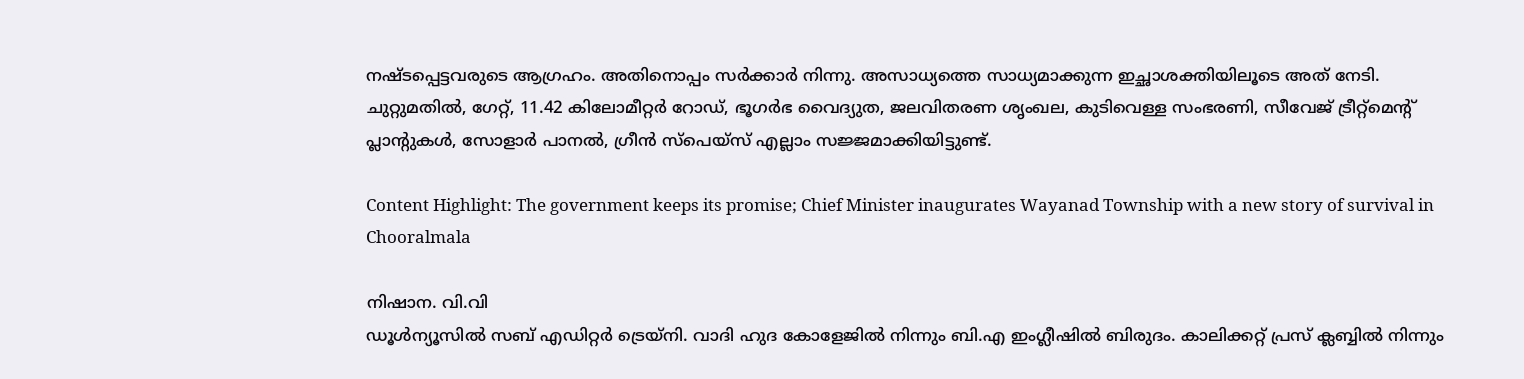നഷ്ടപ്പെട്ടവരുടെ ആഗ്രഹം. അതിനൊപ്പം സര്‍ക്കാര്‍ നിന്നു. അസാധ്യത്തെ സാധ്യമാക്കുന്ന ഇച്ഛാശക്തിയിലൂടെ അത് നേടി. ചുറ്റുമതില്‍, ഗേറ്റ്, 11.42 കിലോമീറ്റര്‍ റോഡ്, ഭൂഗര്‍ഭ വൈദ്യുത, ജലവിതരണ ശൃംഖല, കുടിവെള്ള സംഭരണി, സീവേജ് ട്രീറ്റ്മെന്റ് പ്ലാന്റുകള്‍, സോളാര്‍ പാനല്‍, ഗ്രീന്‍ സ്‌പെയ്‌സ് എല്ലാം സജ്ജമാക്കിയിട്ടുണ്ട്.

Content Highlight: The government keeps its promise; Chief Minister inaugurates Wayanad Township with a new story of survival in Chooralmala

നിഷാന. വി.വി
ഡൂള്‍ന്യൂസില്‍ സബ് എഡിറ്റര്‍ ട്രെയ്‌നി. വാദി ഹുദ കോളേജില്‍ നിന്നും ബി.എ ഇംഗ്ലീഷില്‍ ബിരുദം. കാലിക്കറ്റ് പ്രസ് ക്ലബ്ബില്‍ നിന്നും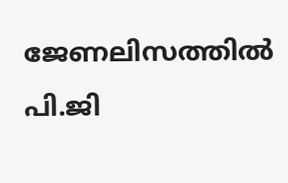ജേണലിസത്തില്‍ പി.ജി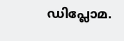ഡിപ്ലോമ.